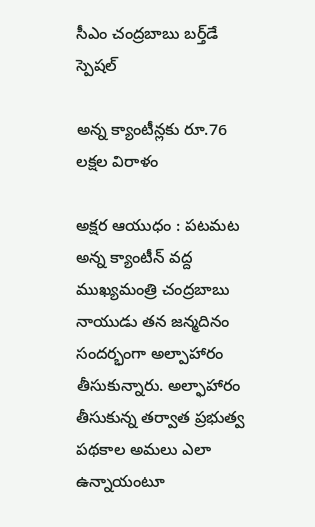సీఎం చంద్రబాబు బర్త్‌డే స్పెషల్

అన్న క్యాంటీన్లకు రూ.76 లక్షల విరాళం

అక్షర ఆయుధం : పటమట అన్న క్యాంటీన్ వద్ద ముఖ్యమంత్రి చంద్రబాబు నాయుడు తన జన్మదినం సందర్భంగా అల్పాహారం తీసుకున్నారు. అల్ఫాహారం తీసుకున్న తర్వాత ప్రభుత్వ పథకాల అమలు ఎలా ఉన్నాయంటూ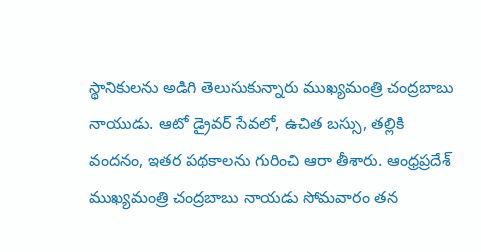స్థానికులను అడిగి తెలుసుకున్నారు ముఖ్యమంత్రి చంద్రబాబు నాయుడు. ఆటో డ్రైవర్ సేవలో, ఉచిత బస్సు, తల్లికి వందనం, ఇతర పథకాలను గురించి ఆరా తీశారు. ఆంధ్రప్రదేశ్ ముఖ్యమంత్రి చంద్రబాబు నాయడు సోమవారం తన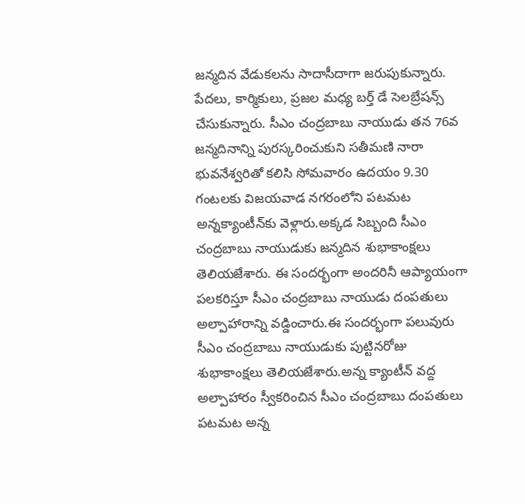జన్మదిన వేడుకలను సాదాసీదాగా జరుపుకున్నారు. పేదలు, కార్మికులు, ప్రజల మధ్య బర్త్ డే సెలబ్రేషన్స్ చేసుకున్నారు. సీఎం చంద్రబాబు నాయుడు తన 76వ జన్మదినాన్ని పురస్కరించుకుని సతీమణి నారా భువనేశ్వరితో కలిసి సోమవారం ఉదయం 9.30 గంటలకు విజయవాడ నగరంలోని పటమట అన్నక్యాంటీన్‌కు వెళ్లారు.అక్కడ సిబ్బంది సీఎం చంద్రబాబు నాయుడుకు జన్మదిన శుభాకాంక్షలు తెలియజేశారు. ఈ సందర్భంగా అందరినీ ఆప్యాయంగా పలకరిస్తూ సీఎం చంద్రబాబు నాయుడు దంపతులు అల్పాహారాన్ని వడ్డించారు.ఈ సందర్భంగా పలువురు సీఎం చంద్రబాబు నాయుడుకు పుట్టినరోజు శుభాకాంక్షలు తెలియజేశారు.అన్న క్యాంటీన్ వద్ద అల్పాహారం స్వీకరించిన సీఎం చంద్రబాబు దంపతులు పటమట అన్న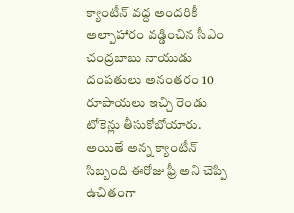క్యాంటీన్ వద్ద అందరికీ అల్పాహారం వడ్డించిన సీఎం చంద్రబాబు నాయుడు దంపతులు అనంతరం 10 రూపాయలు ఇచ్చి రెండు టోకెన్లు తీసుకోబోయారు. అయితే అన్న క్యాంటీన్ సిబ్బంది ఈరోజు ఫ్రీ అని చెప్పి ఉచితంగా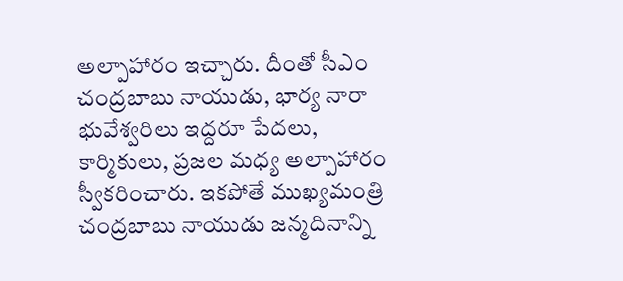అల్పాహారం ఇచ్చారు. దీంతో సీఎం చంద్రబాబు నాయుడు, భార్య నారా భువేశ్వరిలు ఇద్దరూ పేదలు, కార్మికులు, ప్రజల మధ్య అల్పాహారం స్వీకరించారు. ఇకపోతే ముఖ్యమంత్రి చంద్రబాబు నాయుడు జన్మదినాన్ని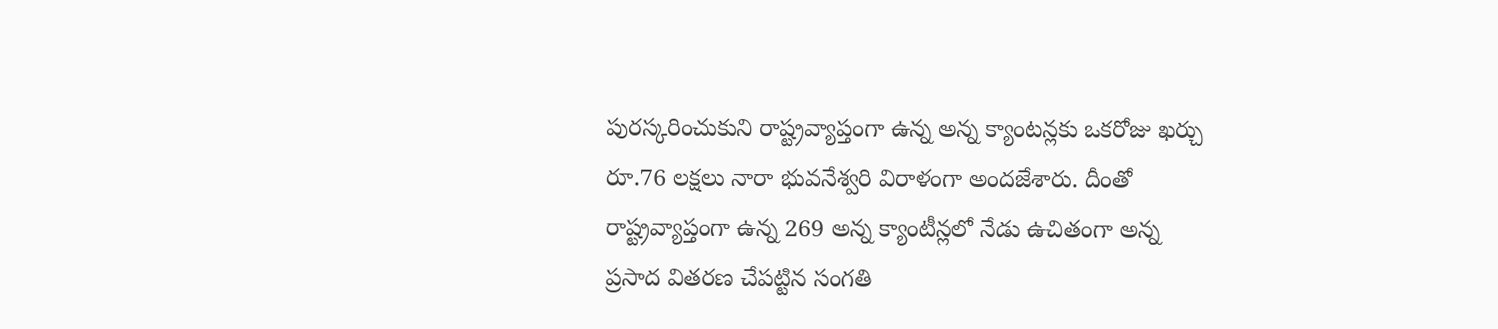పురస్కరించుకుని రాష్ట్రవ్యాప్తంగా ఉన్న అన్న క్యాంటన్లకు ఒకరోజు ఖర్చు రూ.76 లక్షలు నారా భువనేశ్వరి విరాళంగా అందజేశారు. దీంతో రాష్ట్రవ్యాప్తంగా ఉన్న 269 అన్న క్యాంటీన్లలో నేడు ఉచితంగా అన్న ప్రసాద వితరణ చేపట్టిన సంగతి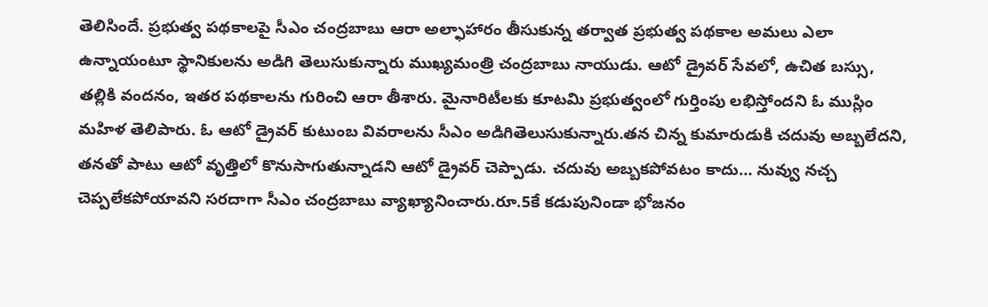తెలిసిందే. ప్రభుత్వ పథకాలపై సీఎం చంద్రబాబు ఆరా అల్ఫాహారం తీసుకున్న తర్వాత ప్రభుత్వ పథకాల అమలు ఎలా ఉన్నాయంటూ స్థానికులను అడిగి తెలుసుకున్నారు ముఖ్యమంత్రి చంద్రబాబు నాయుడు. ఆటో డ్రైవర్ సేవలో, ఉచిత బస్సు, తల్లికి వందనం, ఇతర పథకాలను గురించి ఆరా తీశారు. మైనారిటీలకు కూటమి ప్రభుత్వంలో గుర్తింపు లభిస్తోందని ఓ ముస్లిం మహిళ తెలిపారు. ఓ ఆటో డ్రైవర్ కుటుంబ వివరాలను సీఎం అడిగితెలుసుకున్నారు.తన చిన్న కుమారుడుకి చదువు అబ్బలేదని, తనతో పాటు ఆటో వృత్తిలో కొనుసాగుతున్నాడని ఆటో డ్రైవర్ చెప్పాడు. చదువు అబ్బకపోవటం కాదు… నువ్వు నచ్చ చెప్పలేకపోయావని సరదాగా సీఎం చంద్రబాబు వ్యాఖ్యానించారు.రూ.5కే కడుపునిండా భోజనం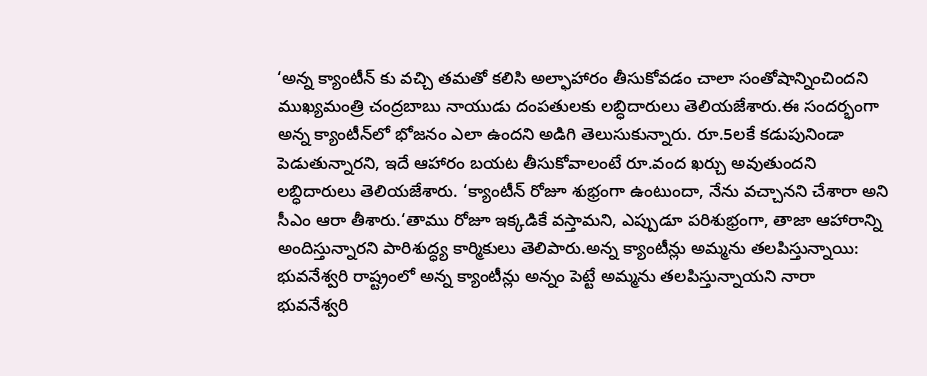‘అన్న క్యాంటీన్ కు వచ్చి తమతో కలిసి అల్ఫాహారం తీసుకోవడం చాలా సంతోషాన్నించిందని ముఖ్యమంత్రి చంద్రబాబు నాయుడు దంపతులకు లబ్ధిదారులు తెలియజేశారు.ఈ సందర్భంగా అన్న క్యాంటీన్‌లో భోజనం ఎలా ఉందని అడిగి తెలుసుకున్నారు. రూ.5లకే కడుపునిండా పెడుతున్నారని, ఇదే ఆహారం బయట తీసుకోవాలంటే రూ.వంద ఖర్చు అవుతుందని లబ్ధిదారులు తెలియజేశారు. ‘క్యాంటీన్ రోజూ శుభ్రంగా ఉంటుందా, నేను వచ్చానని చేశారా అని సీఎం ఆరా తీశారు.‘తాము రోజూ ఇక్కడికే వస్తామని, ఎప్పుడూ పరిశుభ్రంగా, తాజా ఆహారాన్ని అందిస్తున్నారని పారిశుద్ధ్య కార్మికులు తెలిపారు.అన్న క్యాంటీన్లు అమ్మను తలపిస్తున్నాయి: భువనేశ్వరి రాష్ట్రంలో అన్న క్యాంటీన్లు అన్నం పెట్టే అమ్మను తలపిస్తున్నాయని నారా భువనేశ్వరి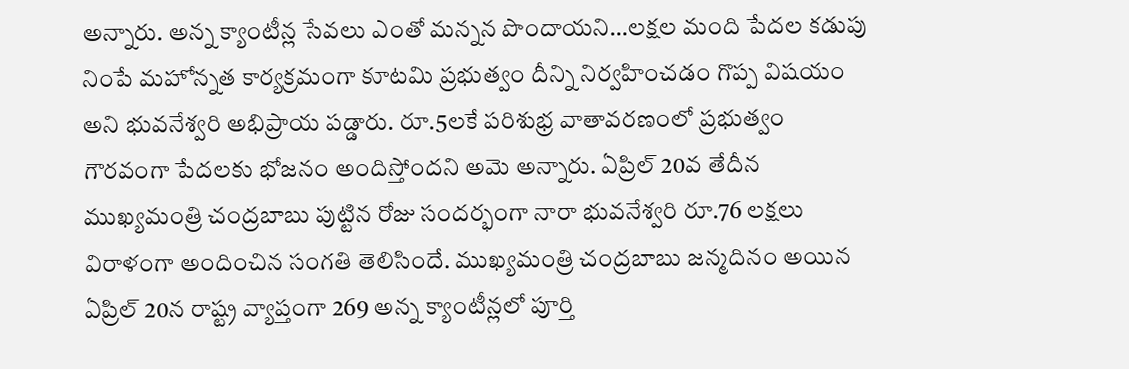అన్నారు. అన్న క్యాంటీన్ల సేవలు ఎంతో మన్నన పొందాయని…లక్షల మంది పేదల కడుపు నింపే మహోన్నత కార్యక్రమంగా కూటమి ప్రభుత్వం దీన్ని నిర్వహించడం గొప్ప విషయం అని భువనేశ్వరి అభిప్రాయ పడ్డారు. రూ.5లకే పరిశుభ్ర వాతావరణంలో ప్రభుత్వం గౌరవంగా పేదలకు భోజనం అందిస్తోందని అమె అన్నారు. ఏప్రిల్ 20వ తేదీన ముఖ్యమంత్రి చంద్రబాబు పుట్టిన రోజు సందర్భంగా నారా భువనేశ్వరి రూ.76 లక్షలు విరాళంగా అందించిన సంగతి తెలిసిందే. ముఖ్యమంత్రి చంద్రబాబు జన్మదినం అయిన ఏప్రిల్ 20న రాష్ట్ర వ్యాప్తంగా 269 అన్న క్యాంటీన్లలో పూర్తి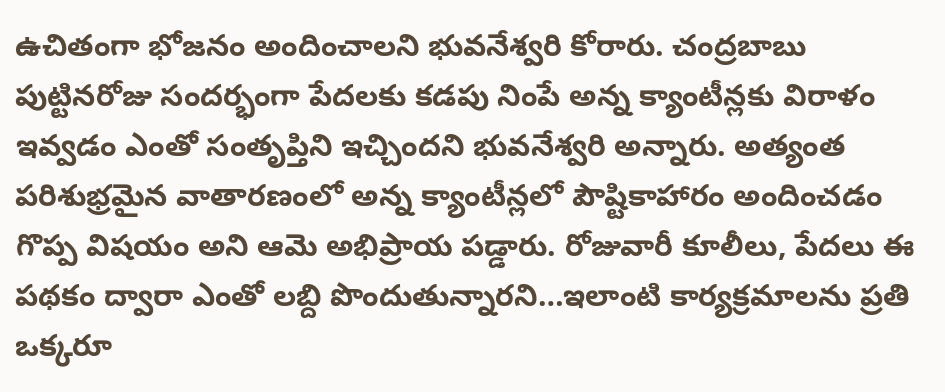ఉచితంగా భోజనం అందించాలని భువనేశ్వరి కోరారు. చంద్రబాబు పుట్టినరోజు సందర్భంగా పేదలకు కడపు నింపే అన్న క్యాంటీన్లకు విరాళం ఇవ్వడం ఎంతో సంతృప్తిని ఇచ్చిందని భువనేశ్వరి అన్నారు. అత్యంత పరిశుభ్రమైన వాతారణంలో అన్న క్యాంటీన్లలో పౌష్టికాహారం అందించడం గొప్ప విషయం అని ఆమె అభిప్రాయ పడ్డారు. రోజువారీ కూలీలు, పేదలు ఈ పథకం ద్వారా ఎంతో లబ్ది పొందుతున్నారని…ఇలాంటి కార్యక్రమాలను ప్రతి ఒక్కరూ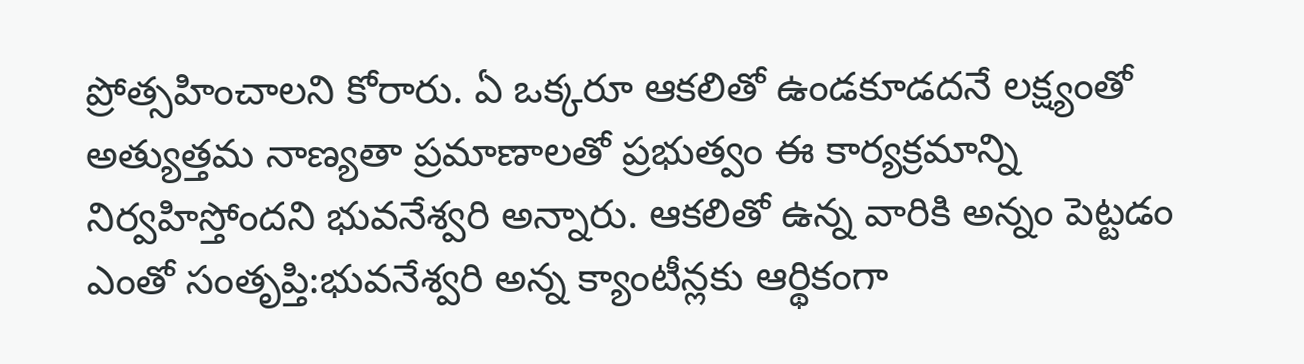ప్రోత్సహించాలని కోరారు. ఏ ఒక్కరూ ఆకలితో ఉండకూడదనే లక్ష్యంతో అత్యుత్తమ నాణ్యతా ప్రమాణాలతో ప్రభుత్వం ఈ కార్యక్రమాన్ని నిర్వహిస్తోందని భువనేశ్వరి అన్నారు. ఆకలితో ఉన్న వారికి అన్నం పెట్టడం ఎంతో సంతృప్తి:భువనేశ్వరి అన్న క్యాంటీన్లకు ఆర్థికంగా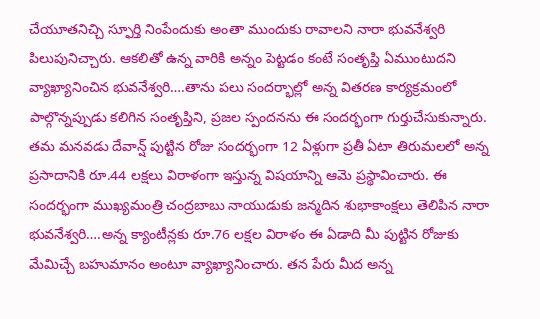చేయూతనిచ్చి స్ఫూర్తి నింపేందుకు అంతా ముందుకు రావాలని నారా భువనేశ్వరి పిలుపునిచ్చారు. ఆకలితో ఉన్న వారికి అన్నం పెట్టడం కంటే సంతృప్తి ఏముంటుదని వ్యాఖ్యానించిన భువనేశ్వరి….తాను పలు సందర్భాల్లో అన్న వితరణ కార్యక్రమంలో పాల్గొన్నప్పుడు కలిగిన సంతృప్తిని, ప్రజల స్పందనను ఈ సందర్భంగా గుర్తుచేసుకున్నారు. తమ మనవడు దేవాన్ష్ పుట్టిన రోజు సందర్భంగా 12 ఏళ్లుగా ప్రతీ ఏటా తిరుమలలో అన్న ప్రసాదానికి రూ.44 లక్షలు విరాళంగా ఇస్తున్న విషయాన్ని ఆమె ప్రస్థావించారు. ఈ సందర్భంగా ముఖ్యమంత్రి చంద్రబాబు నాయుడుకు జన్మదిన శుభాకాంక్షలు తెలిపిన నారా భువనేశ్వరి….అన్న క్యాంటీన్లకు రూ.76 లక్షల విరాళం ఈ ఏడాది మీ పుట్టిన రోజుకు మేమిచ్చే బహుమానం అంటూ వ్యాఖ్యానించారు. తన పేరు మీద అన్న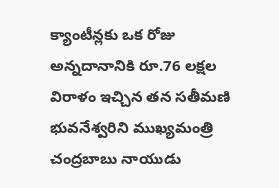క్యాంటీన్లకు ఒక రోజు అన్నదానానికి రూ.76 లక్షల విరాళం ఇచ్చిన తన సతీమణి భువనేశ్వరిని ముఖ్యమంత్రి చంద్రబాబు నాయుడు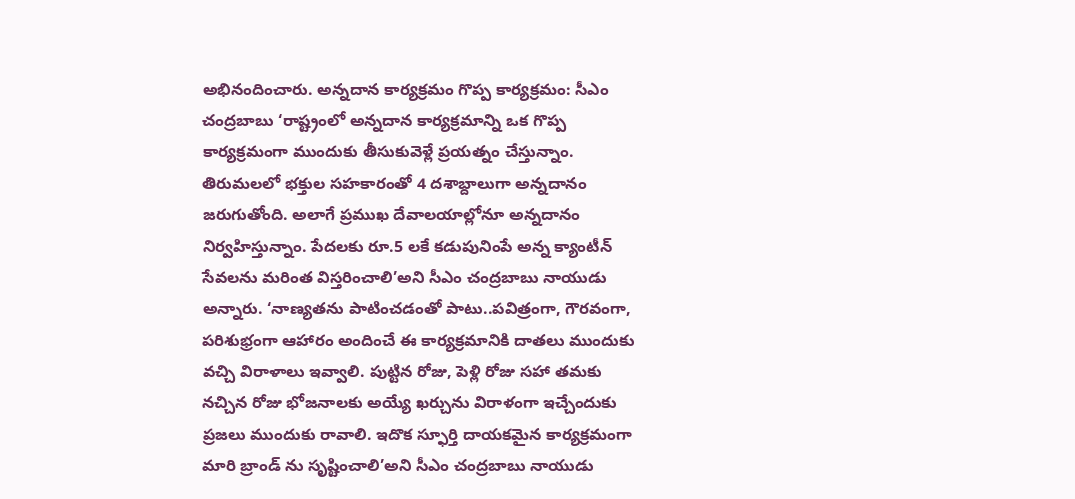అభినందించారు. అన్నదాన కార్యక్రమం గొప్ప కార్యక్రమం: సీఎం చంద్రబాబు ‘రాష్ట్రంలో అన్నదాన కార్యక్రమాన్ని ఒక గొప్ప కార్యక్రమంగా ముందుకు తీసుకువెళ్లే ప్రయత్నం చేస్తున్నాం. తిరుమలలో భక్తుల సహకారంతో 4 దశాబ్దాలుగా అన్నదానం జరుగుతోంది. అలాగే ప్రముఖ దేవాలయాల్లోనూ అన్నదానం నిర్వహిస్తున్నాం. పేదలకు రూ.5 లకే కడుపునింపే అన్న క్యాంటీన్ సేవలను మరింత విస్తరించాలి’అని సీఎం చంద్రబాబు నాయుడు అన్నారు. ‘నాణ్యతను పాటించడంతో పాటు..పవిత్రంగా, గౌరవంగా, పరిశుభ్రంగా ఆహారం అందించే ఈ కార్యక్రమానికి దాతలు ముందుకు వచ్చి విరాళాలు ఇవ్వాలి. పుట్టిన రోజు, పెళ్లి రోజు సహా తమకు నచ్చిన రోజు భోజనాలకు అయ్యే ఖర్చును విరాళంగా ఇచ్చేందుకు ప్రజలు ముందుకు రావాలి. ఇదొక స్ఫూర్తి దాయకమైన కార్యక్రమంగా మారి బ్రాండ్ ను సృష్టించాలి’అని సీఎం చంద్రబాబు నాయుడు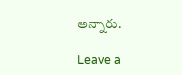అన్నారు.

Leave a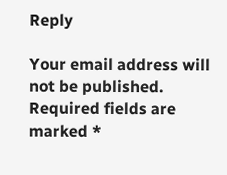Reply

Your email address will not be published. Required fields are marked *